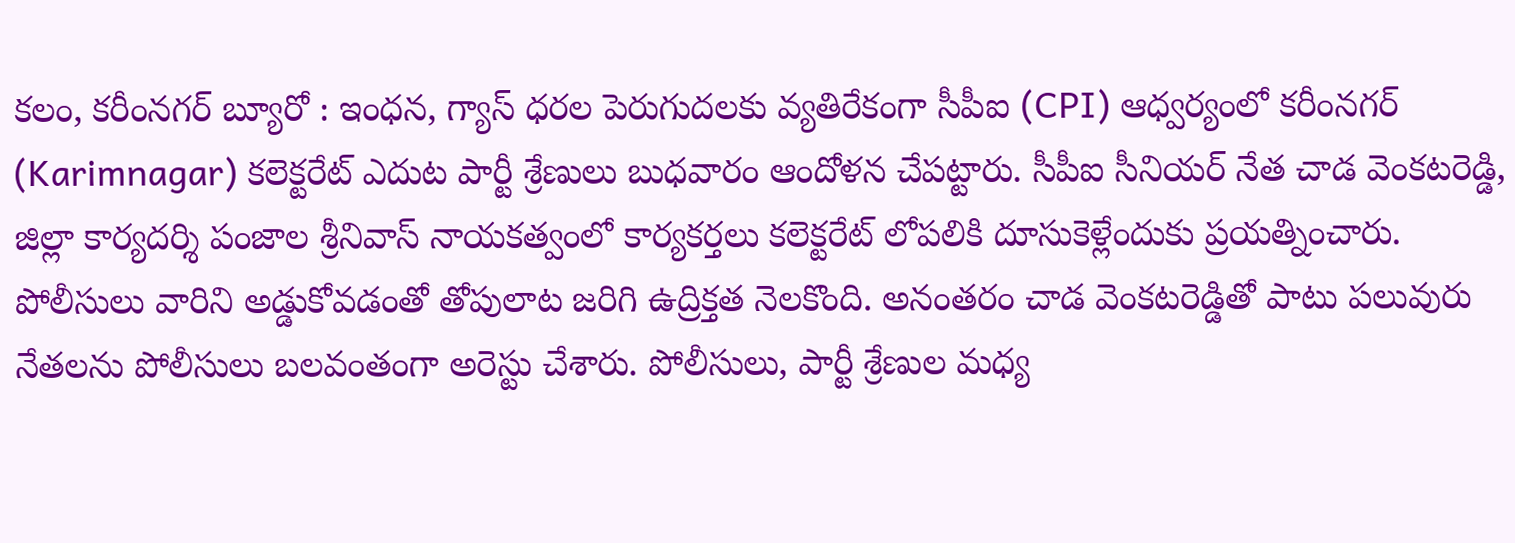కలం, కరీంనగర్ బ్యూరో : ఇంధన, గ్యాస్ ధరల పెరుగుదలకు వ్యతిరేకంగా సీపీఐ (CPI) ఆధ్వర్యంలో కరీంనగర్ (Karimnagar) కలెక్టరేట్ ఎదుట పార్టీ శ్రేణులు బుధవారం ఆందోళన చేపట్టారు. సీపీఐ సీనియర్ నేత చాడ వెంకటరెడ్డి, జిల్లా కార్యదర్శి పంజాల శ్రీనివాస్ నాయకత్వంలో కార్యకర్తలు కలెక్టరేట్ లోపలికి దూసుకెళ్లేందుకు ప్రయత్నించారు. పోలీసులు వారిని అడ్డుకోవడంతో తోపులాట జరిగి ఉద్రిక్తత నెలకొంది. అనంతరం చాడ వెంకటరెడ్డితో పాటు పలువురు నేతలను పోలీసులు బలవంతంగా అరెస్టు చేశారు. పోలీసులు, పార్టీ శ్రేణుల మధ్య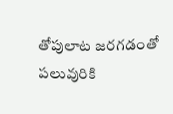తోపులాట జరగడంతో పలువురికి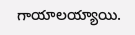గాయాలయ్యాయి.